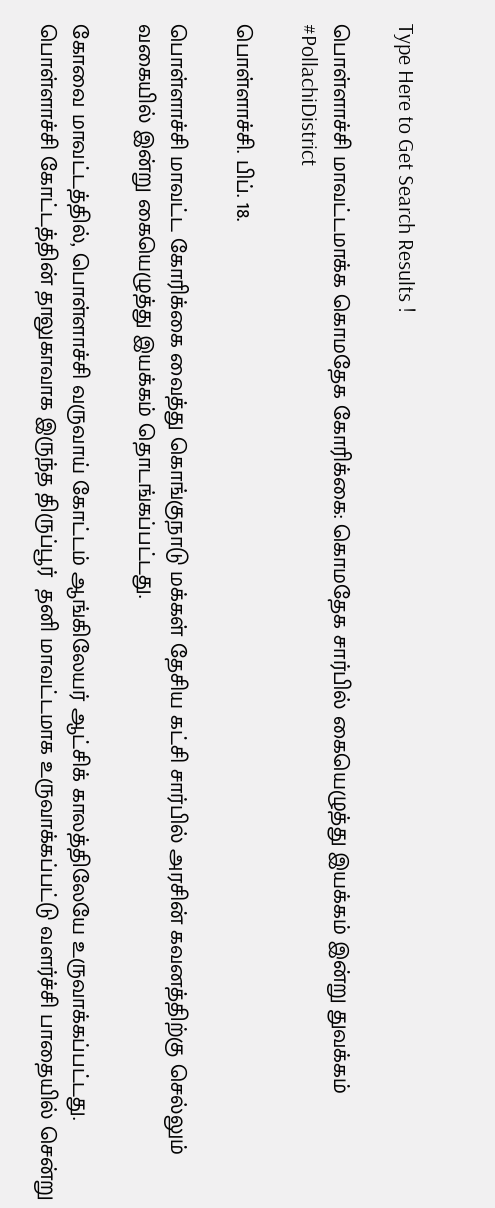Type Here to Get Search Results !

பொள்ளாச்சி மாவட்டமாக்க கொமதேக கோரிக்கை: கொமதேக சார்பில் கையெழுத்து இயக்கம் இன்று துவக்கம் #PollachiDistrict

பொள்ளாச்சி. பிப். 18.

பொள்ளாச்சி மாவட்ட கோரிக்கை வைத்து கொங்குநாடு மக்கள் தேசிய கட்சி சார்பில் அரசின் கவனத்திற்கு செல்லும் வகையில் இன்று கையெழுத்து இயக்கம் தொடங்கப்பட்டது.

கோவை மாவட்டத்தில், பொள்ளாச்சி வருவாய் கோட்டம் ஆங்கிலேயர் ஆட்சிக் காலத்திலேயே உருவாக்கப்பட்டது. பொள்ளாச்சி கோட்டத்தின் தாலுகாவாக இருந்த திருப்பூர்  தனி மாவட்டமாக உருவாக்கப்பட்டு வளர்ச்சி பாதையில் சென்று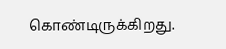கொண்டிருக்கிறது.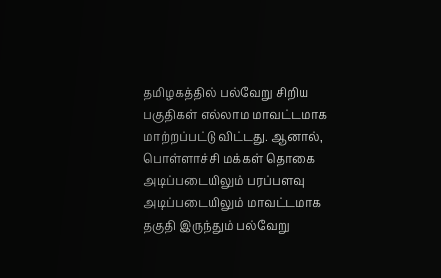தமிழகத்தில் பல்வேறு சிறிய பகுதிகள் எல்லாம மாவட்டமாக மாற்றப்பட்டு விட்டது. ஆனால், பொள்ளாச்சி மக்கள் தொகை அடிப்படையிலும் பரப்பளவு அடிப்படையிலும் மாவட்டமாக தகுதி இருந்தும் பல்வேறு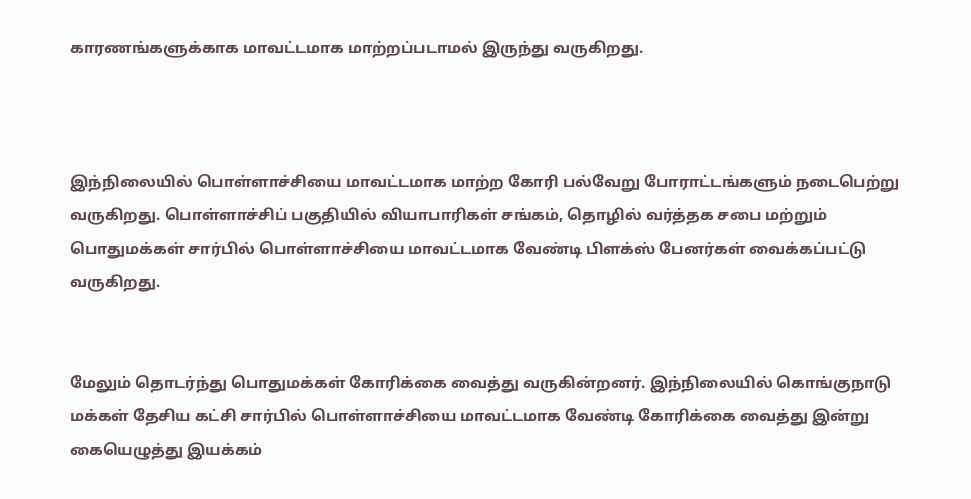காரணங்களுக்காக மாவட்டமாக மாற்றப்படாமல் இருந்து வருகிறது.



இந்நிலையில் பொள்ளாச்சியை மாவட்டமாக மாற்ற கோரி பல்வேறு போராட்டங்களும் நடைபெற்று வருகிறது. பொள்ளாச்சிப் பகுதியில் வியாபாரிகள் சங்கம், தொழில் வர்த்தக சபை மற்றும் பொதுமக்கள் சார்பில் பொள்ளாச்சியை மாவட்டமாக வேண்டி பிளக்ஸ் பேனர்கள் வைக்கப்பட்டு வருகிறது.


மேலும் தொடர்ந்து பொதுமக்கள் கோரிக்கை வைத்து வருகின்றனர். இந்நிலையில் கொங்குநாடு மக்கள் தேசிய கட்சி சார்பில் பொள்ளாச்சியை மாவட்டமாக வேண்டி கோரிக்கை வைத்து இன்று கையெழுத்து இயக்கம்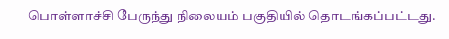பொள்ளாச்சி பேருந்து நிலையம் பகுதியில் தொடங்கப்பட்டது.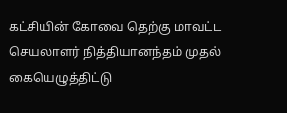கட்சியின் கோவை தெற்கு மாவட்ட செயலாளர் நித்தியானந்தம் முதல் கையெழுத்திட்டு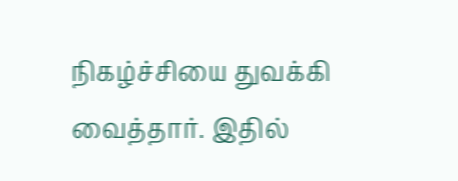நிகழ்ச்சியை துவக்கி வைத்தார். இதில்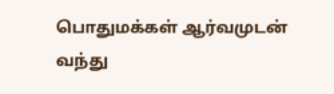பொதுமக்கள் ஆர்வமுடன் வந்து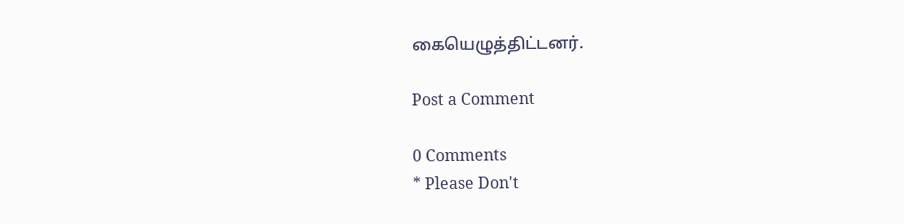கையெழுத்திட்டனர்.

Post a Comment

0 Comments
* Please Don't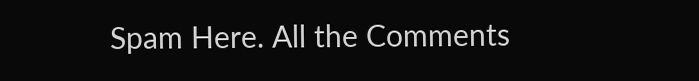Spam Here. All the Comments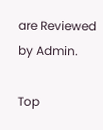are Reviewed by Admin.

Top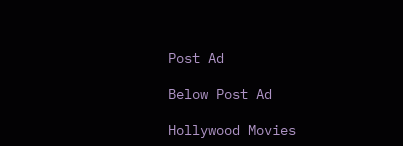Post Ad

Below Post Ad

Hollywood Movies